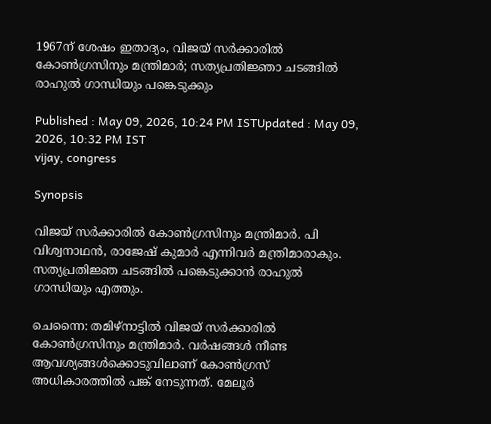1967ന് ശേഷം ഇതാദ്യം, വിജയ് സർക്കാരിൽ കോൺഗ്രസിനും മന്ത്രിമാർ; സത്യപ്രതി‍ജ്ഞാ ചടങ്ങിൽ രാഹുൽ ഗാന്ധിയും പങ്കെടുക്കും

Published : May 09, 2026, 10:24 PM ISTUpdated : May 09, 2026, 10:32 PM IST
vijay, congress

Synopsis

വിജയ് സർക്കാരിൽ കോൺഗ്രസിനും മന്ത്രിമാർ. പി വിശ്വനാഥൻ, രാജേഷ് കുമാർ എന്നിവ‍ർ മന്ത്രിമാരാകും. സത്യപ്രതിജ്ഞ ചടങ്ങിൽ പങ്കെടുക്കാൻ രാഹുൽ ഗാന്ധിയും എത്തും.

ചെന്നൈ: തമിഴ്നാട്ടിൽ വിജയ് സർക്കാരിൽ കോൺഗ്രസിനും മന്ത്രിമാർ. വർഷങ്ങൾ നീണ്ട ആവശ്യങ്ങൾക്കൊടുവിലാണ് കോൺഗ്രസ് അധികാരത്തിൽ പങ്ക് നേടുന്നത്. മേലൂർ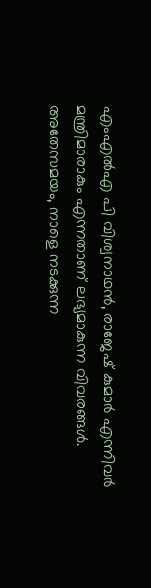എംഎൽഎ പി വിശ്വനാഥൻ, രാജേഷ് കുമാർ എന്നിവ‍ർ മന്ത്രിമാരാകും എന്നതാണ് ലഭ്യമാകുന്ന വിവരങ്ങൾ. അതേസമയം, നാളെ നടക്കുന്ന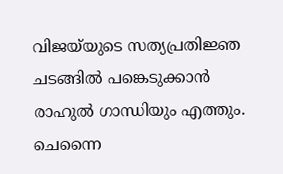വിജയ്‌യുടെ സത്യപ്രതിജ്ഞ ചടങ്ങിൽ പങ്കെടുക്കാൻ രാഹുൽ ഗാന്ധിയും എത്തും. ചെന്നൈ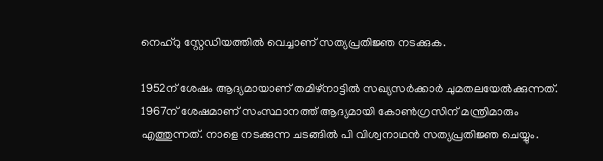നെഹ്‌റു സ്റ്റേഡിയത്തിൽ വെച്ചാണ് സത്യപ്രതിജ്ഞ നടക്കുക.

1952ന് ശേഷം ആദ്യമായാണ് തമിഴ്നാട്ടിൽ സഖ്യസർക്കാർ ചുമതലയേൽക്കുന്നത്. 1967ന് ശേഷമാണ് സംസ്ഥാനത്ത് ആദ്യമായി കോൺഗ്രസിന് മന്ത്രിമാരും എത്തുന്നത്. നാളെ നടക്കുന്ന ചടങ്ങിൽ പി വിശ്വനാഥൻ സത്യപ്രതിജ്ഞ ചെയ്യും.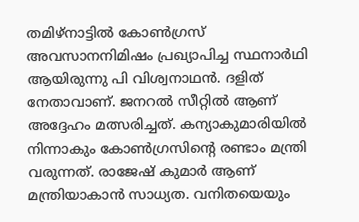തമിഴ്നാട്ടിൽ കോൺഗ്രസ് അവസാനനിമിഷം പ്രഖ്യാപിച്ച സ്ഥനാർഥി ആയിരുന്നു പി വിശ്വനാഥൻ. ദളിത്‌ നേതാവാണ്. ജനറൽ സീറ്റിൽ ആണ് അദ്ദേഹം മത്സരിച്ചത്. കന്യാകുമാരിയിൽ നിന്നാകും കോൺഗ്രസിന്റെ രണ്ടാം മന്ത്രി വരുന്നത്. രാജേഷ് കുമാർ ആണ് മന്ത്രിയാകാൻ സാധ്യത. വനിതയെയും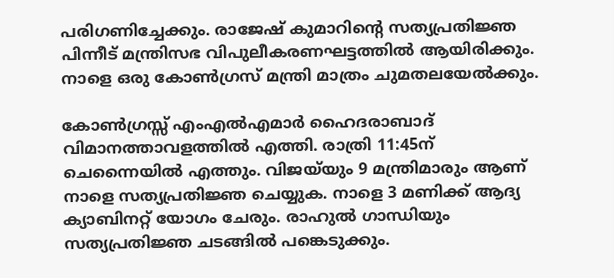പരിഗണിച്ചേക്കും. രാജേഷ് കുമാറിൻ്റെ സത്യപ്രതിജ്ഞ പിന്നീട് മന്ത്രിസഭ വിപുലീകരണഘട്ടത്തിൽ ആയിരിക്കും. നാളെ ഒരു കോൺഗ്രസ് മന്ത്രി മാത്രം ചുമതലയേൽക്കും.

കോൺഗ്രസ്സ് എംഎൽഎമാർ ഹൈദരാബാദ് വിമാനത്താവളത്തിൽ എത്തി. രാത്രി 11:45ന് ചെന്നൈയിൽ എത്തും. വിജയ്‌യും 9 മന്ത്രിമാരും ആണ് നാളെ സത്യപ്രതിജ്ഞ ചെയ്യുക. നാളെ 3 മണിക്ക് ആദ്യ ക്യാബിനറ്റ് യോഗം ചേരും. രാഹുൽ ഗാന്ധിയും സത്യപ്രതിജ്ഞ ചടങ്ങിൽ പങ്കെടുക്കും.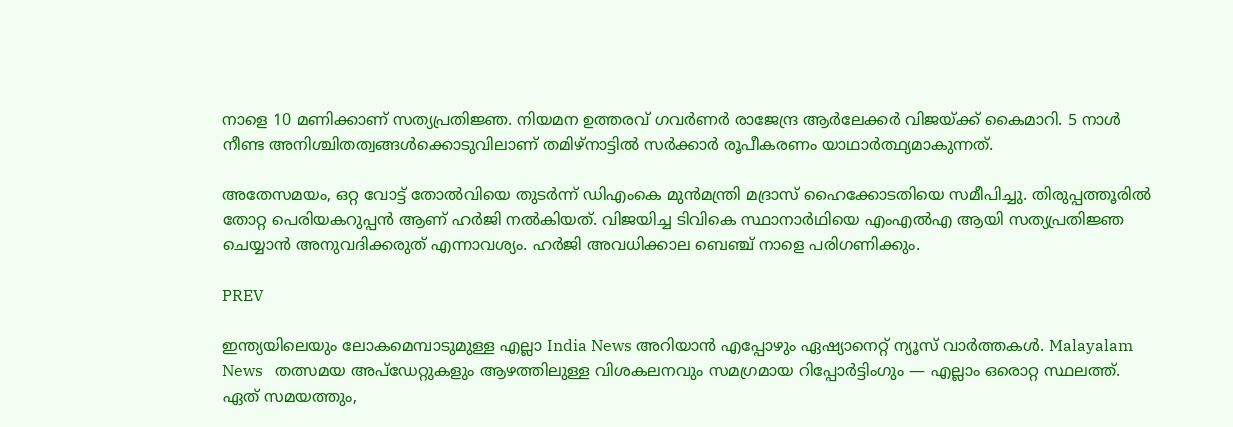നാളെ 10 മണിക്കാണ് സത്യപ്രതിജ്ഞ. നിയമന ഉത്തരവ് ഗവർണർ രാജേന്ദ്ര ആർലേക്കർ വിജയ്ക്ക് കൈമാറി. 5 നാൾ നീണ്ട അനിശ്ചിതത്വങ്ങൾക്കൊടുവിലാണ് തമിഴ്‌നാട്ടിൽ സർക്കാർ രൂപീകരണം യാഥാർത്ഥ്യമാകുന്നത്.

അതേസമയം, ഒറ്റ വോട്ട് തോൽവിയെ തുടർന്ന് ഡിഎംകെ മുൻമന്ത്രി മദ്രാസ് ഹൈക്കോടതിയെ സമീപിച്ചു. തിരുപ്പത്തൂരിൽ തോറ്റ പെരിയകറുപ്പൻ ആണ് ഹർജി നൽകിയത്. വിജയിച്ച ടിവികെ സ്ഥാനാർഥിയെ എംഎൽഎ ആയി സത്യപ്രതിജ്ഞ ചെയ്യാൻ അനുവദിക്കരുത് എന്നാവശ്യം. ഹർജി അവധിക്കാല ബെഞ്ച് നാളെ പരിഗണിക്കും.

PREV

ഇന്ത്യയിലെയും ലോകമെമ്പാടുമുള്ള എല്ലാ India News അറിയാൻ എപ്പോഴും ഏഷ്യാനെറ്റ് ന്യൂസ് വാർത്തകൾ. Malayalam News   തത്സമയ അപ്‌ഡേറ്റുകളും ആഴത്തിലുള്ള വിശകലനവും സമഗ്രമായ റിപ്പോർട്ടിംഗും — എല്ലാം ഒരൊറ്റ സ്ഥലത്ത്. ഏത് സമയത്തും,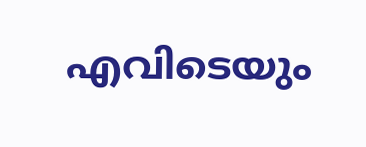എവിടെയും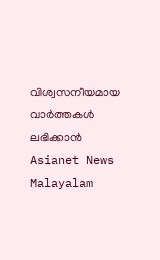വിശ്വസനീയമായ വാർത്തകൾ ലഭിക്കാൻ Asianet News Malayalam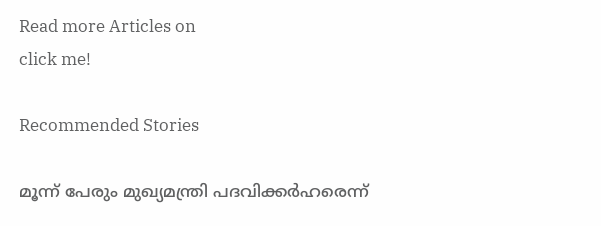Read more Articles on
click me!

Recommended Stories

മൂന്ന് പേരും മുഖ്യമന്ത്രി പദവിക്കർഹരെന്ന്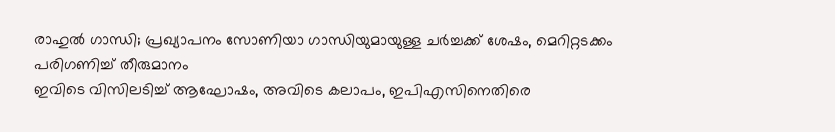രാഹുൽ ഗാന്ധി; പ്രഖ്യാപനം സോണിയാ ഗാന്ധിയുമായുള്ള ചർച്ചക്ക് ശേഷം, മെറിറ്റടക്കം പരിഗണിച്ച് തീരുമാനം
ഇവിടെ വിസിലടിച്ച് ആഘോഷം, അവിടെ കലാപം, ഇപിഎസിനെതിരെ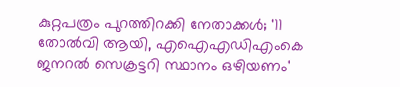കുറ്റപത്രം പുറത്തിറക്കി നേതാക്കൾ; '11 തോൽവി ആയി, എഐഎഡിഎംകെ ജനറൽ സെക്രട്ടറി സ്ഥാനം ഒഴിയണം'